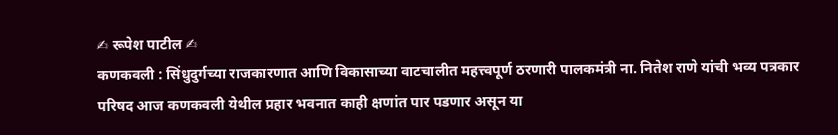✍ रूपेश पाटील ✍
कणकवली : सिंधुदुर्गच्या राजकारणात आणि विकासाच्या वाटचालीत महत्त्वपूर्ण ठरणारी पालकमंत्री ना. नितेश राणे यांची भव्य पत्रकार परिषद आज कणकवली येथील प्रहार भवनात काही क्षणांत पार पडणार असून या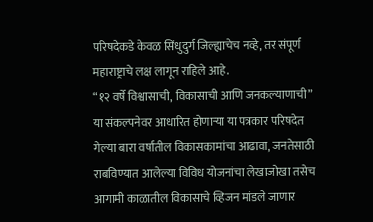परिषदेकडे केवळ सिंधुदुर्ग जिल्ह्याचेच नव्हे, तर संपूर्ण महाराष्ट्राचे लक्ष लागून राहिले आहे.
“१२ वर्षे विश्वासाची, विकासाची आणि जनकल्याणाची” या संकल्पनेवर आधारित होणाऱ्या या पत्रकार परिषदेत गेल्या बारा वर्षांतील विकासकामांचा आढावा, जनतेसाठी राबविण्यात आलेल्या विविध योजनांचा लेखाजोखा तसेच आगामी काळातील विकासाचे व्हिजन मांडले जाणार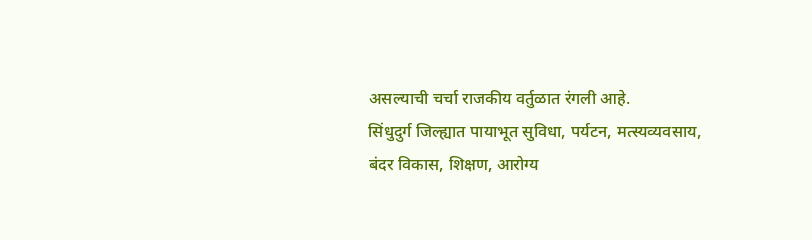असल्याची चर्चा राजकीय वर्तुळात रंगली आहे.
सिंधुदुर्ग जिल्ह्यात पायाभूत सुविधा, पर्यटन, मत्स्यव्यवसाय, बंदर विकास, शिक्षण, आरोग्य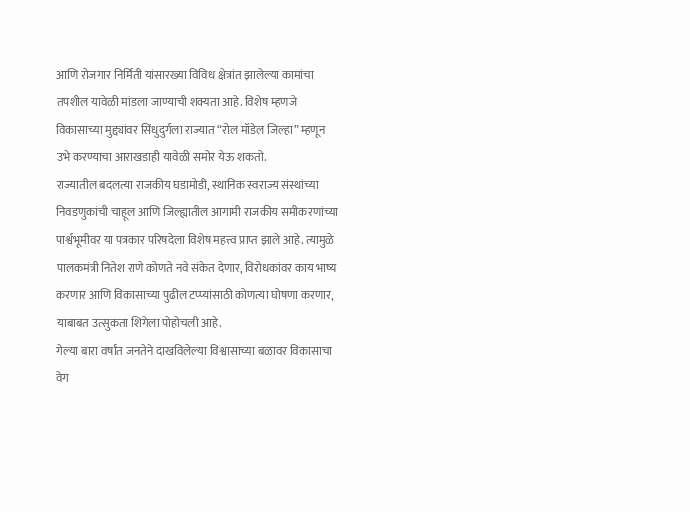आणि रोजगार निर्मिती यांसारख्या विविध क्षेत्रांत झालेल्या कामांचा तपशील यावेळी मांडला जाण्याची शक्यता आहे. विशेष म्हणजे विकासाच्या मुद्द्यांवर सिंधुदुर्गला राज्यात “रोल मॉडेल जिल्हा” म्हणून उभे करण्याचा आराखडाही यावेळी समोर येऊ शकतो.
राज्यातील बदलत्या राजकीय घडामोडी, स्थानिक स्वराज्य संस्थांच्या निवडणुकांची चाहूल आणि जिल्ह्यातील आगामी राजकीय समीकरणांच्या पार्श्वभूमीवर या पत्रकार परिषदेला विशेष महत्त्व प्राप्त झाले आहे. त्यामुळे पालकमंत्री नितेश राणे कोणते नवे संकेत देणार, विरोधकांवर काय भाष्य करणार आणि विकासाच्या पुढील टप्प्यांसाठी कोणत्या घोषणा करणार, याबाबत उत्सुकता शिगेला पोहोचली आहे.
गेल्या बारा वर्षांत जनतेने दाखविलेल्या विश्वासाच्या बळावर विकासाचा वेग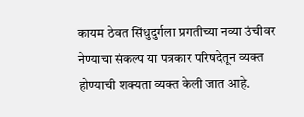कायम ठेवत सिंधुदुर्गला प्रगतीच्या नव्या उंचीवर नेण्याचा संकल्प या पत्रकार परिषदेतून व्यक्त होण्याची शक्यता व्यक्त केली जात आहे.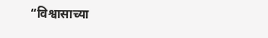“विश्वासाच्या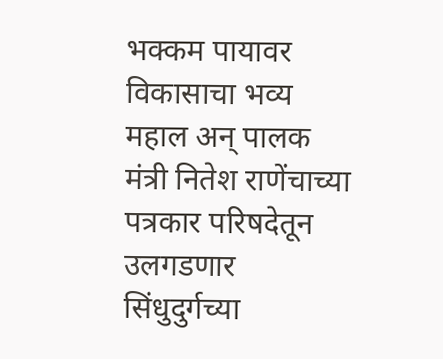भक्कम पायावर विकासाचा भव्य महाल अन् पालक मंत्री नितेश राणेंचाच्या पत्रकार परिषदेतून उलगडणार सिंधुदुर्गच्या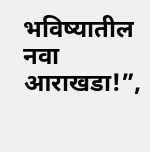भविष्यातील नवा आराखडा!”,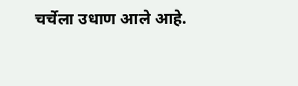चर्चेला उधाण आले आहे.